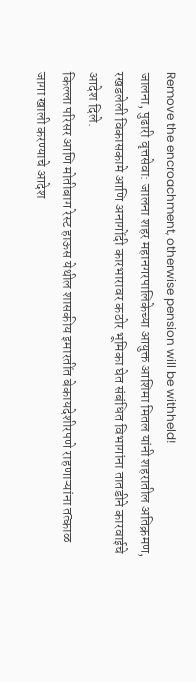Remove the encroachment, otherwise pension will be withheld!
जालना, पुढारी वृत्तसेवा: जालना शहर महानगरपालिकेच्या आयुक्त आशिमा मितल यांनी शहरातील अतिक्रमण, रखडलेली विकासकामे आणि अनागोंदी कारभारावर कठोर भूमिका घेत संबंधित विभागांना तातडीने कारवाईचे आदेश दिले.
किल्ला परिसर आणि मोतीबाग रेस्ट हाऊस येथील शासकीय इमारतींत बेकायदेशीरपणे राहणाऱ्यांना तत्काळ जागा खाली करण्याचे आदेश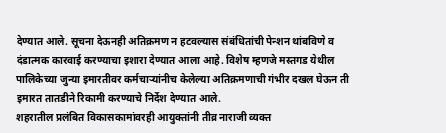देण्यात आले. सूचना देऊनही अतिक्रमण न हटवल्यास संबंधितांची पेन्शन थांबविणे व दंडात्मक कारवाई करण्याचा इशारा देण्यात आला आहे. विशेष म्हणजे मस्तगड येथील पालिकेच्या जुन्या इमारतीवर कर्मचाऱ्यांनीच केलेल्या अतिक्रमणाची गंभीर दखल घेऊन ती इमारत तातडीने रिकामी करण्याचे निर्देश देण्यात आले.
शहरातील प्रलंबित विकासकामांवरही आयुक्तांनी तीव्र नाराजी व्यक्त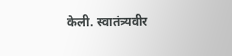केली. स्वातंत्र्यवीर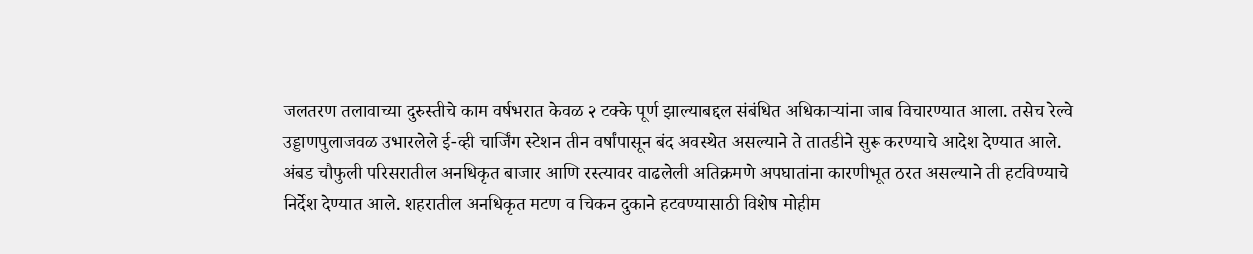जलतरण तलावाच्या दुरुस्तीचे काम वर्षभरात केवळ २ टक्के पूर्ण झाल्याबद्दल संबंधित अधिकाऱ्यांना जाब विचारण्यात आला. तसेच रेल्वे उड्डाणपुलाजवळ उभारलेले ई-व्ही चार्जिंग स्टेशन तीन वर्षांपासून बंद अवस्थेत असल्याने ते तातडीने सुरू करण्याचे आदेश देण्यात आले.
अंबड चौफुली परिसरातील अनधिकृत बाजार आणि रस्त्यावर वाढलेली अतिक्रमणे अपघातांना कारणीभूत ठरत असल्याने ती हटविण्याचे निर्देश देण्यात आले. शहरातील अनधिकृत मटण व चिकन दुकाने हटवण्यासाठी विशेष मोहीम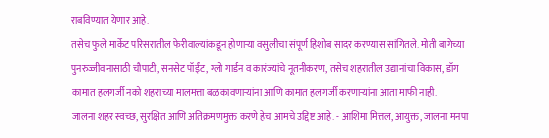राबविण्यात येणार आहे.
तसेच फुले मार्केट परिसरातील फेरीवाल्यांकडून होणाऱ्या वसुलीचा संपूर्ण हिशोब सादर करण्यास सांगितले. मोती बागेच्या पुनरुज्जीवनासाठी चौपाटी, सनसेट पॉईंट, ग्लो गार्डन व कारंज्यांचे नूतनीकरण, तसेच शहरातील उद्यानांचा विकास, डॉग कामात हलगर्जी नको शहराच्या मालमत्ता बळकावणाऱ्यांना आणि कामात हलगर्जी करणाऱ्यांना आता माफी नाही.
जालना शहर स्वच्छ, सुरक्षित आणि अतिक्रमणमुक्त करणे हेच आमचे उद्दिष्ट आहे. - आशिमा मित्तल, आयुक्त, जालना मनपा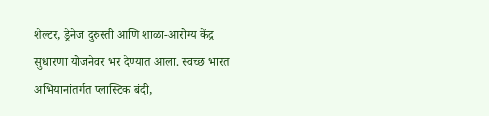शेल्टर, ड्रेनेज दुरुस्ती आणि शाळा-आरोग्य केंद्र सुधारणा योजनेवर भर देण्यात आला. स्वच्छ भारत अभियानांतर्गत प्लास्टिक बंदी,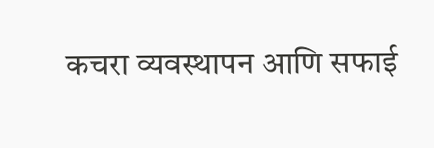कचरा व्यवस्थापन आणि सफाई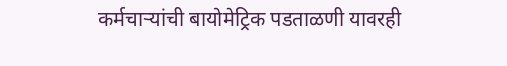कर्मचाऱ्यांची बायोमेट्रिक पडताळणी यावरही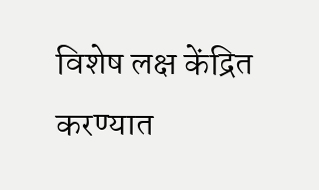विशेष लक्ष केंद्रित करण्यात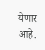येणार आहे.